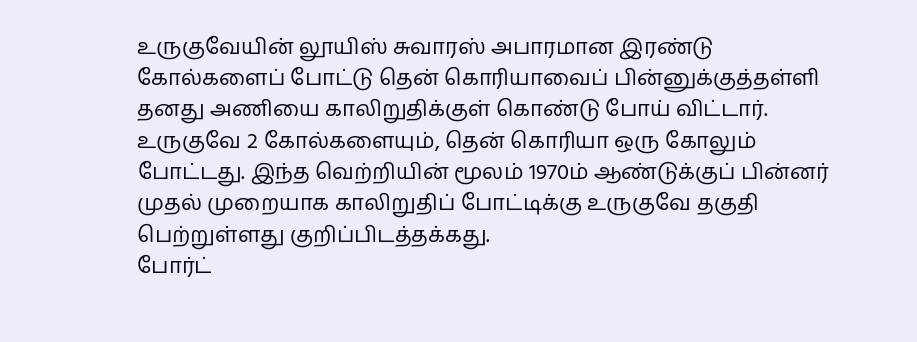உருகுவேயின் லூயிஸ் சுவாரஸ் அபாரமான இரண்டு கோல்களைப் போட்டு தென் கொரியாவைப் பின்னுக்குத்தள்ளி தனது அணியை காலிறுதிக்குள் கொண்டு போய் விட்டார்.
உருகுவே 2 கோல்களையும், தென் கொரியா ஒரு கோலும் போட்டது. இந்த வெற்றியின் மூலம் 1970ம் ஆண்டுக்குப் பின்னர் முதல் முறையாக காலிறுதிப் போட்டிக்கு உருகுவே தகுதி பெற்றுள்ளது குறிப்பிடத்தக்கது.
போர்ட்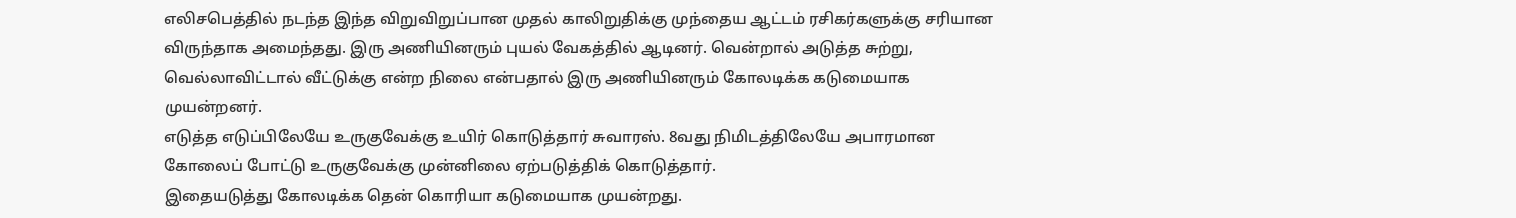எலிசபெத்தில் நடந்த இந்த விறுவிறுப்பான முதல் காலிறுதிக்கு முந்தைய ஆட்டம் ரசிகர்களுக்கு சரியான விருந்தாக அமைந்தது. இரு அணியினரும் புயல் வேகத்தில் ஆடினர். வென்றால் அடுத்த சுற்று, வெல்லாவிட்டால் வீட்டுக்கு என்ற நிலை என்பதால் இரு அணியினரும் கோலடிக்க கடுமையாக முயன்றனர்.
எடுத்த எடுப்பிலேயே உருகுவேக்கு உயிர் கொடுத்தார் சுவாரஸ். 8வது நிமிடத்திலேயே அபாரமான கோலைப் போட்டு உருகுவேக்கு முன்னிலை ஏற்படுத்திக் கொடுத்தார்.
இதையடுத்து கோலடிக்க தென் கொரியா கடுமையாக முயன்றது.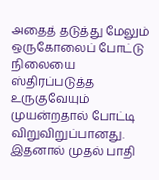அதைத் தடுத்து மேலும் ஒருகோலைப் போட்டு நிலையை ஸ்திரப்படுத்த உருகுவேயும் முயன்றதால் போட்டி விறுவிறுப்பானது. இதனால் முதல் பாதி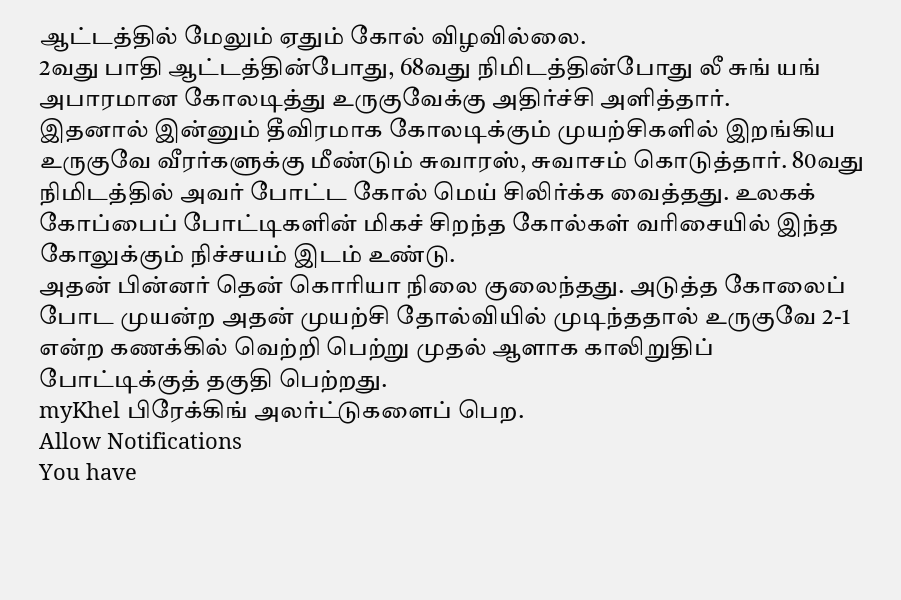ஆட்டத்தில் மேலும் ஏதும் கோல் விழவில்லை.
2வது பாதி ஆட்டத்தின்போது, 68வது நிமிடத்தின்போது லீ சுங் யங் அபாரமான கோலடித்து உருகுவேக்கு அதிர்ச்சி அளித்தார்.
இதனால் இன்னும் தீவிரமாக கோலடிக்கும் முயற்சிகளில் இறங்கிய உருகுவே வீரர்களுக்கு மீண்டும் சுவாரஸ், சுவாசம் கொடுத்தார். 80வது நிமிடத்தில் அவர் போட்ட கோல் மெய் சிலிர்க்க வைத்தது. உலகக் கோப்பைப் போட்டிகளின் மிகச் சிறந்த கோல்கள் வரிசையில் இந்த கோலுக்கும் நிச்சயம் இடம் உண்டு.
அதன் பின்னர் தென் கொரியா நிலை குலைந்தது. அடுத்த கோலைப் போட முயன்ற அதன் முயற்சி தோல்வியில் முடிந்ததால் உருகுவே 2-1 என்ற கணக்கில் வெற்றி பெற்று முதல் ஆளாக காலிறுதிப் போட்டிக்குத் தகுதி பெற்றது.
myKhel பிரேக்கிங் அலர்ட்டுகளைப் பெற.
Allow Notifications
You have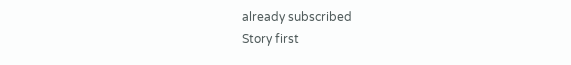already subscribed
Story first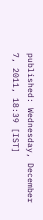published: Wednesday, December 7, 2011, 18:39 [IST]